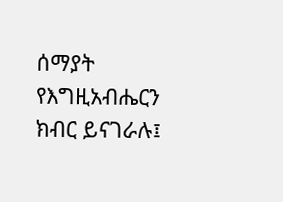ሰማያት የእግዚአብሔርን ክብር ይናገራሉ፤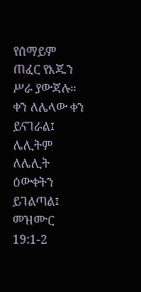የሰማይም ጠፈር የእጁን ሥራ ያውጃሉ። ቀን ለሌላው ቀን ይናገራል፤ ሌሊትም ለሌሊት ዕውቀትን ይገልጣል፤
መዝሙር 19:1-2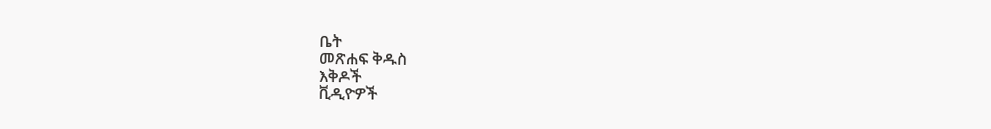ቤት
መጽሐፍ ቅዱስ
እቅዶች
ቪዲዮዎች